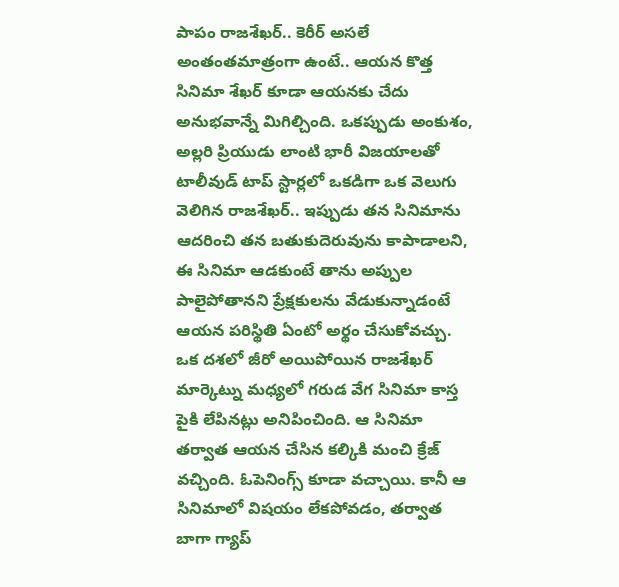పాపం రాజశేఖర్.. కెరీర్ అసలే అంతంతమాత్రంగా ఉంటే.. ఆయన కొత్త సినిమా శేఖర్ కూడా ఆయనకు చేదు అనుభవాన్నే మిగిల్చింది. ఒకప్పుడు అంకుశం, అల్లరి ప్రియుడు లాంటి భారీ విజయాలతో టాలీవుడ్ టాప్ స్టార్లలో ఒకడిగా ఒక వెలుగు వెలిగిన రాజశేఖర్.. ఇప్పుడు తన సినిమాను ఆదరించి తన బతుకుదెరువును కాపాడాలని, ఈ సినిమా ఆడకుంటే తాను అప్పుల పాలైపోతానని ప్రేక్షకులను వేడుకున్నాడంటే ఆయన పరిస్థితి ఏంటో అర్థం చేసుకోవచ్చు.
ఒక దశలో జీరో అయిపోయిన రాజశేఖర్ మార్కెట్ను మధ్యలో గరుడ వేగ సినిమా కాస్త పైకి లేపినట్లు అనిపించింది. ఆ సినిమా తర్వాత ఆయన చేసిన కల్కికి మంచి క్రేజ్ వచ్చింది. ఓపెనింగ్స్ కూడా వచ్చాయి. కానీ ఆ సినిమాలో విషయం లేకపోవడం, తర్వాత బాగా గ్యాప్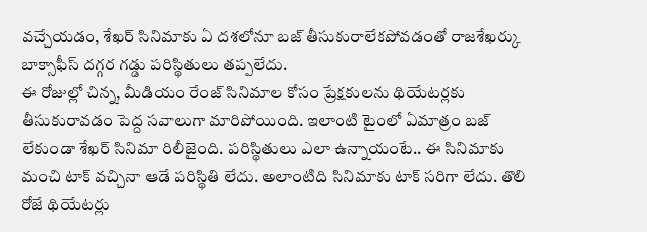వచ్చేయడం, శేఖర్ సినిమాకు ఏ దశలోనూ బజ్ తీసుకురాలేకపోవడంతో రాజశేఖర్కు బాక్సాఫీస్ దగ్గర గడ్డు పరిస్థితులు తప్పలేదు.
ఈ రోజుల్లో చిన్న, మీడియం రేంజ్ సినిమాల కోసం ప్రేక్షకులను థియేటర్లకు తీసుకురావడం పెద్ద సవాలుగా మారిపోయింది. ఇలాంటి టైంలో ఏమాత్రం బజ్ లేకుండా శేఖర్ సినిమా రిలీజైంది. పరిస్థితులు ఎలా ఉన్నాయంటే.. ఈ సినిమాకు మంచి టాక్ వచ్చినా ఆడే పరిస్థితి లేదు. అలాంటిది సినిమాకు టాక్ సరిగా లేదు. తొలి రోజే థియేటర్లు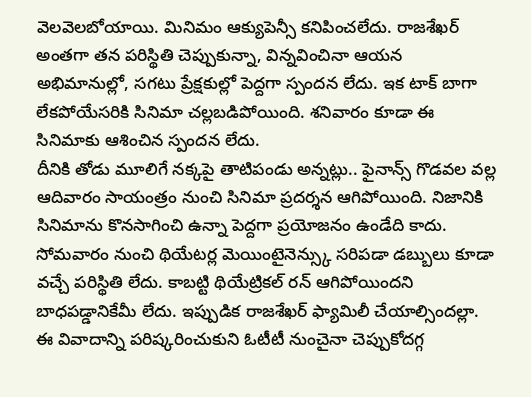వెలవెలబోయాయి. మినిమం ఆక్యుపెన్సీ కనిపించలేదు. రాజశేఖర్ అంతగా తన పరిస్థితి చెప్పుకున్నా, విన్నవించినా ఆయన అభిమానుల్లో, సగటు ప్రేక్షకుల్లో పెద్దగా స్పందన లేదు. ఇక టాక్ బాగా లేకపోయేసరికి సినిమా చల్లబడిపోయింది. శనివారం కూడా ఈ సినిమాకు ఆశించిన స్పందన లేదు.
దీనికి తోడు మూలిగే నక్కపై తాటిపండు అన్నట్లు.. ఫైనాన్స్ గొడవల వల్ల ఆదివారం సాయంత్రం నుంచి సినిమా ప్రదర్శన ఆగిపోయింది. నిజానికి సినిమాను కొనసాగించి ఉన్నా పెద్దగా ప్రయోజనం ఉండేది కాదు. సోమవారం నుంచి థియేటర్ల మెయింటైనెన్స్కు సరిపడా డబ్బులు కూడా వచ్చే పరిస్థితి లేదు. కాబట్టి థియేట్రికల్ రన్ ఆగిపోయిందని బాధపడ్డానికేమీ లేదు. ఇప్పుడిక రాజశేఖర్ ఫ్యామిలీ చేయాల్సిందల్లా. ఈ వివాదాన్ని పరిష్కరించుకుని ఓటీటీ నుంచైనా చెప్పుకోదగ్గ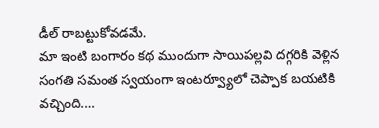డీల్ రాబట్టుకోవడమే.
మా ఇంటి బంగారం కథ ముందుగా సాయిపల్లవి దగ్గరికి వెళ్లిన సంగతి సమంత స్వయంగా ఇంటర్వ్యూలో చెప్పాక బయటికి వచ్చింది.…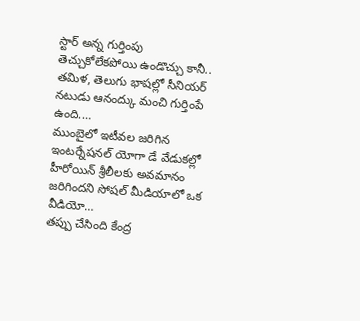స్టార్ అన్న గుర్తింపు తెచ్చుకోలేకపోయి ఉండొచ్చు కానీ.. తమిళ, తెలుగు భాషల్లో సీనియర్ నటుడు ఆనంద్కు మంచి గుర్తింపే ఉంది.…
ముంబైలో ఇటీవల జరిగిన ఇంటర్నేషనల్ యోగా డే వేడుకల్లో హీరోయిన్ శ్రీలీలకు అవమానం జరిగిందని సోషల్ మీడియాలో ఒక వీడియో…
తప్పు చేసింది కేంద్ర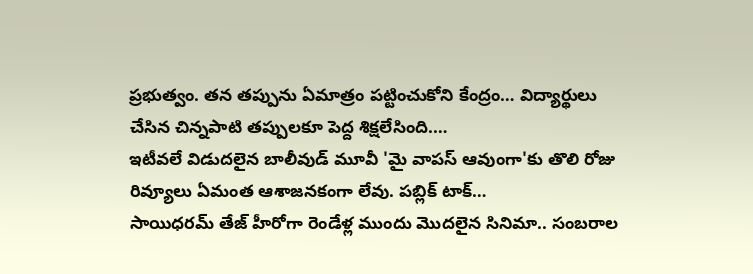ప్రభుత్వం. తన తప్పును ఏమాత్రం పట్టించుకోని కేంద్రం… విద్యార్థులు చేసిన చిన్నపాటి తప్పులకూ పెద్ద శిక్షలేసింది.…
ఇటీవలే విడుదలైన బాలీవుడ్ మూవీ 'మై వాపస్ ఆవుంగా'కు తొలి రోజు రివ్యూలు ఏమంత ఆశాజనకంగా లేవు. పబ్లిక్ టాక్…
సాయిధరమ్ తేజ్ హీరోగా రెండేళ్ల ముందు మొదలైన సినిమా.. సంబరాల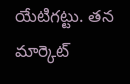యేటిగట్టు. తన మార్కెట్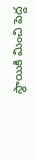స్థాయికి మించి పెద్ద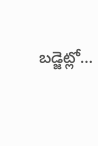బడ్జెట్లో…